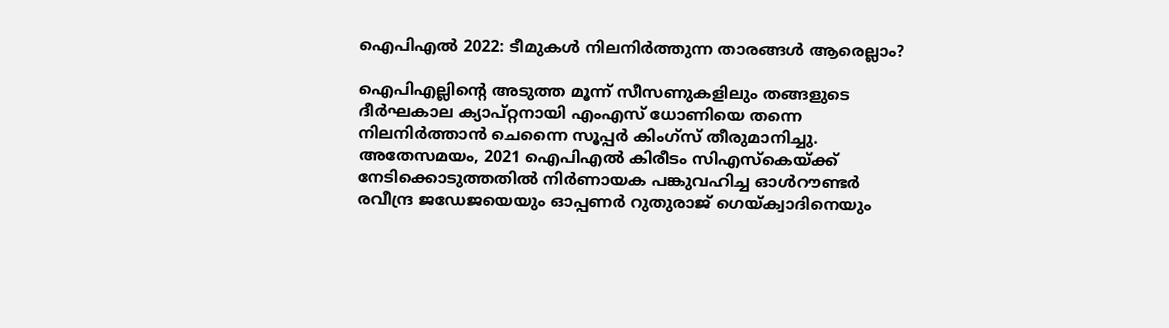ഐപിഎല്‍ 2022: ടീമുകള്‍ നിലനിര്‍ത്തുന്ന താരങ്ങള്‍ ആരെല്ലാം?

ഐപിഎല്ലിന്റെ അടുത്ത മൂന്ന് സീസണുകളിലും തങ്ങളുടെ ദീര്‍ഘകാല ക്യാപ്റ്റനായി എംഎസ് ധോണിയെ തന്നെ നിലനിര്‍ത്താന്‍ ചെന്നൈ സൂപ്പര്‍ കിംഗ്‌സ് തീരുമാനിച്ചു. അതേസമയം, 2021 ഐപിഎല്‍ കിരീടം സിഎസ്‌കെയ്ക്ക് നേടിക്കൊടുത്തതില്‍ നിര്‍ണായക പങ്കുവഹിച്ച ഓള്‍റൗണ്ടര്‍ രവീന്ദ്ര ജഡേജയെയും ഓപ്പണര്‍ റുതുരാജ് ഗെയ്ക്വാദിനെയും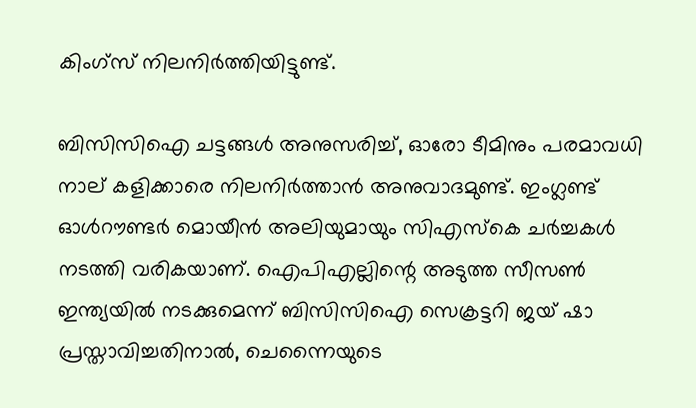കിംഗ്‌സ് നിലനിര്‍ത്തിയിട്ടുണ്ട്.

ബിസിസിഐ ചട്ടങ്ങള്‍ അനുസരിച്ച്, ഓരോ ടീമിനും പരമാവധി നാല് കളിക്കാരെ നിലനിര്‍ത്താന്‍ അനുവാദമുണ്ട്. ഇംഗ്ലണ്ട് ഓള്‍റൗണ്ടര്‍ മൊയീന്‍ അലിയുമായും സിഎസ്‌കെ ചര്‍ച്ചകള്‍ നടത്തി വരികയാണ്. ഐപിഎല്ലിന്റെ അടുത്ത സീസണ്‍ ഇന്ത്യയില്‍ നടക്കുമെന്ന് ബിസിസിഐ സെക്രട്ടറി ജയ് ഷാ പ്രസ്താവിച്ചതിനാല്‍, ചെന്നൈയുടെ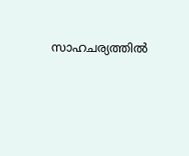സാഹചര്യത്തില്‍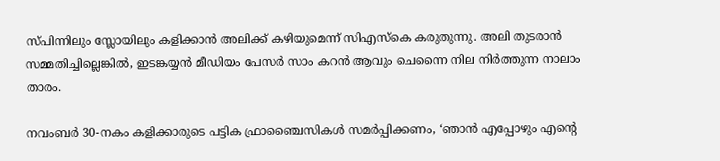സ്പിന്നിലും സ്ലോയിലും കളിക്കാന്‍ അലിക്ക് കഴിയുമെന്ന് സിഎസ്‌കെ കരുതുന്നു. അലി തുടരാന്‍ സമ്മതിച്ചില്ലെങ്കില്‍, ഇടങ്കയ്യന്‍ മീഡിയം പേസര്‍ സാം കറന്‍ ആവും ചെന്നൈ നില നിര്‍ത്തുന്ന നാലാം താരം.

നവംബര്‍ 30-നകം കളിക്കാരുടെ പട്ടിക ഫ്രാഞ്ചൈസികള്‍ സമര്‍പ്പിക്കണം, ‘ഞാന്‍ എപ്പോഴും എന്റെ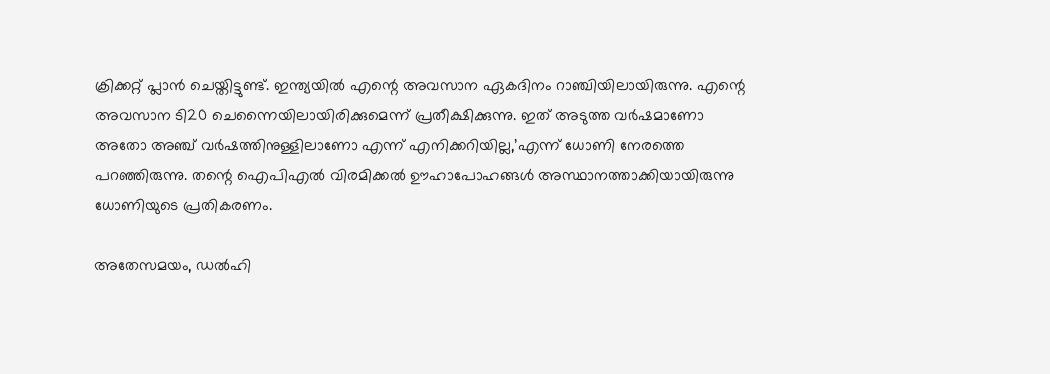ക്രിക്കറ്റ് പ്ലാന്‍ ചെയ്തിട്ടുണ്ട്. ഇന്ത്യയില്‍ എന്റെ അവസാന ഏകദിനം റാഞ്ചിയിലായിരുന്നു. എന്റെ അവസാന ടി20 ചെന്നൈയിലായിരിക്കുമെന്ന് പ്രതീക്ഷിക്കുന്നു. ഇത് അടുത്ത വര്‍ഷമാണോ അതോ അഞ്ച് വര്‍ഷത്തിനുള്ളിലാണോ എന്ന് എനിക്കറിയില്ല,’എന്ന് ധോണി നേരത്തെ പറഞ്ഞിരുന്നു. തന്റെ ഐപിഎല്‍ വിരമിക്കല്‍ ഊഹാപോഹങ്ങള്‍ അസ്ഥാനത്താക്കിയായിരുന്നു ധോണിയുടെ പ്രതികരണം.

അതേസമയം, ഡല്‍ഹി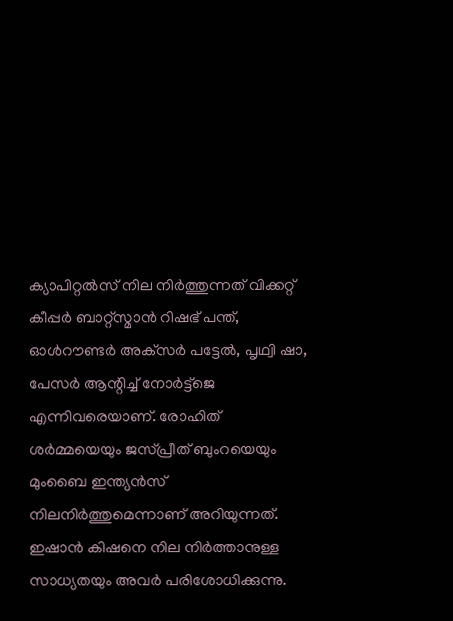ക്യാപിറ്റല്‍സ് നില നിര്‍ത്തുന്നത് വിക്കറ്റ് കീപ്പര്‍ ബാറ്റ്‌സ്മാന്‍ റിഷഭ് പന്ത്, ഓള്‍റൗണ്ടര്‍ അക്‌സര്‍ പട്ടേല്‍, പൃഥ്വി ഷാ, പേസര്‍ ആന്റിച്ച് നോര്‍ട്ട്‌ജെ എന്നിവരെയാണ്. രോഹിത് ശര്‍മ്മയെയും ജസ്പ്രീത് ബുംറയെയും മുംബൈ ഇന്ത്യന്‍സ് നിലനിര്‍ത്തുമെന്നാണ് അറിയുന്നത്. ഇഷാന്‍ കിഷനെ നില നിര്‍ത്താനുള്ള സാധ്യതയും അവര്‍ പരിശോധിക്കുന്നു.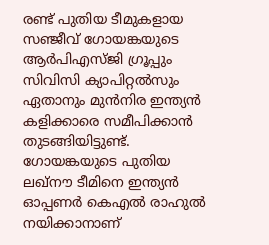രണ്ട് പുതിയ ടീമുകളായ സഞ്ജീവ് ഗോയങ്കയുടെ ആര്‍പിഎസ്ജി ഗ്രൂപ്പും സിവിസി ക്യാപിറ്റല്‍സും ഏതാനും മുന്‍നിര ഇന്ത്യന്‍ കളിക്കാരെ സമീപിക്കാന്‍ തുടങ്ങിയിട്ടുണ്ട്. ഗോയങ്കയുടെ പുതിയ ലഖ്നൗ ടീമിനെ ഇന്ത്യന്‍ ഓപ്പണര്‍ കെഎല്‍ രാഹുല്‍ നയിക്കാനാണ്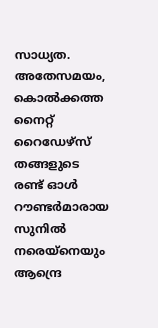സാധ്യത. അതേസമയം, കൊല്‍ക്കത്ത നൈറ്റ് റൈഡേഴ്സ് തങ്ങളുടെ രണ്ട് ഓള്‍ റൗണ്ടര്‍മാരായ സുനില്‍ നരെയ്നെയും ആന്ദ്രെ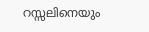റസ്സലിനെയും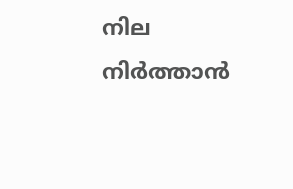നില നിര്‍ത്താന്‍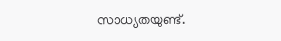സാധ്യതയുണ്ട്.